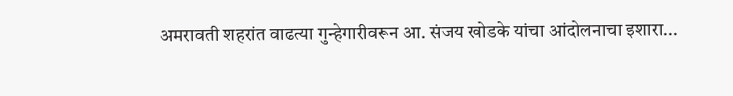अमरावती शहरांत वाढत्या गुन्हेगारीवरून आ. संजय खोडके यांचा आंदोलनाचा इशारा...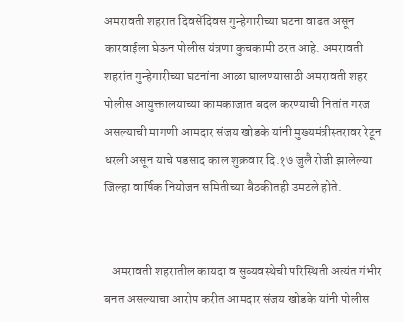अमरावती शहरात दिवसेंदिवस गुन्हेगारीच्या घटना वाढत असून कारवाईला घेऊन पोलीस यंत्रणा कुचकामी ठरत आहे. अमरावती शहरांत गुन्हेगारीच्या घटनांना आळा घालण्यासाठी अमरावती शहर पोलीस आयुक्तालयाच्या कामकाजात बदल करण्याची नितांत गरज असल्याची मागणी आमदार संजय खोडके यांनी मुख्यमंत्रीस्तरावर रेटून धरली असून याचे पडसाद काल शुक्रवार दि.१७ जुलै रोजी झालेल्या जिल्हा वार्षिक नियोजन समितीच्या बैठकीतही उमटले होते.


   अमरावती शहरातील कायदा व सुव्यवस्थेची परिस्थिती अत्यंत गंभीर बनत असल्याचा आरोप करीत आमदार संजय खोडके यांनी पोलीस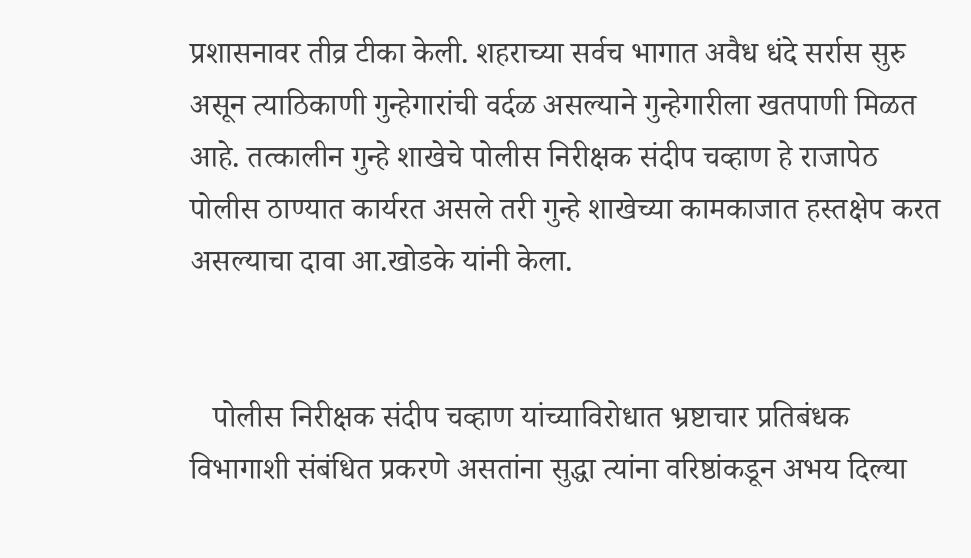प्रशासनावर तीव्र टीका केली. शहराच्या सर्वच भागात अवैध धंदे सर्रास सुरु असून त्याठिकाणी गुन्हेगारांची वर्दळ असल्याने गुन्हेगारीला खतपाणी मिळत आहे. तत्कालीन गुन्हे शाखेचे पोलीस निरीक्षक संदीप चव्हाण हे राजापेठ पोलीस ठाण्यात कार्यरत असले तरी गुन्हे शाखेच्या कामकाजात हस्तक्षेप करत असल्याचा दावा आ.खोडके यांनी केला.


   पोलीस निरीक्षक संदीप चव्हाण यांच्याविरोधात भ्रष्टाचार प्रतिबंधक विभागाशी संबंधित प्रकरणे असतांना सुद्धा त्यांना वरिष्ठांकडून अभय दिल्या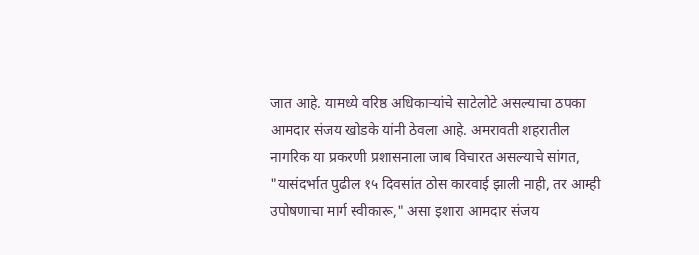जात आहे. यामध्ये वरिष्ठ अधिकाऱ्यांचे साटेलोटे असल्याचा ठपका आमदार संजय खोडके यांनी ठेवला आहे. अमरावती शहरातील नागरिक या प्रकरणी प्रशासनाला जाब विचारत असल्याचे सांगत, "यासंदर्भात पुढील १५ दिवसांत ठोस कारवाई झाली नाही, तर आम्ही उपोषणाचा मार्ग स्वीकारू," असा इशारा आमदार संजय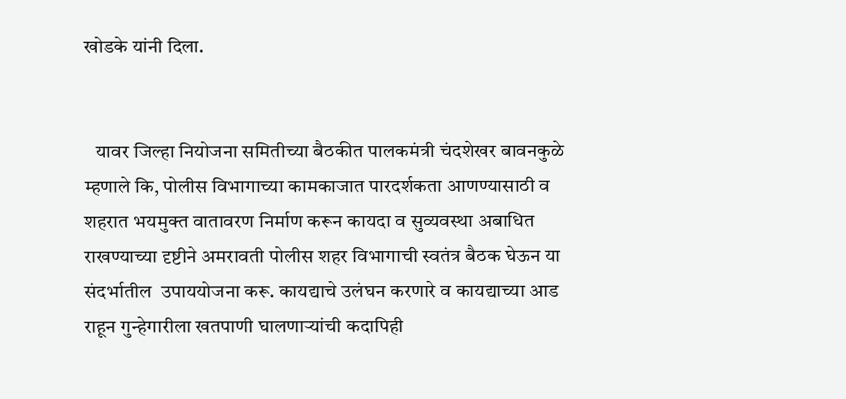खोडके यांनी दिला.


   यावर जिल्हा नियोजना समितीच्या बैठकीत पालकमंत्री चंदशेखर बावनकुळे  म्हणाले कि, पोलीस विभागाच्या कामकाजात पारदर्शकता आणण्यासाठी व शहरात भयमुक्त वातावरण निर्माण करून कायदा व सुव्यवस्था अबाधित राखण्याच्या दृष्टीने अमरावती पोलीस शहर विभागाची स्वतंत्र बैठक घेऊन या संदर्भातील  उपाययोजना करू. कायद्याचे उलंघन करणारे व कायद्याच्या आड राहून गुन्हेगारीला खतपाणी घालणाऱ्यांची कदापिही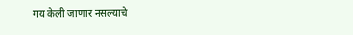गय केली जाणार नसल्याचे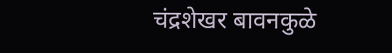चंद्रशेखर बावनकुळे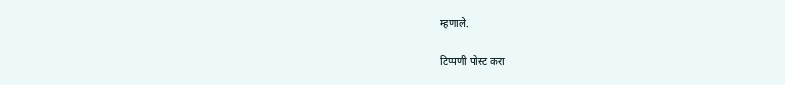म्हणाले.

टिप्पणी पोस्ट करा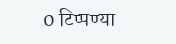0 टिप्पण्या